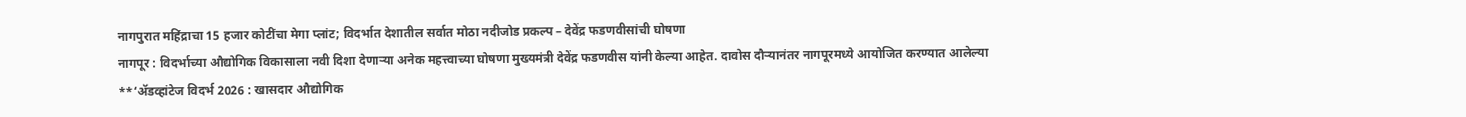नागपुरात महिंद्राचा 15 हजार कोटींचा मेगा प्लांट; विदर्भात देशातील सर्वात मोठा नदीजोड प्रकल्प – देवेंद्र फडणवीसांची घोषणा
नागपूर : विदर्भाच्या औद्योगिक विकासाला नवी दिशा देणाऱ्या अनेक महत्त्वाच्या घोषणा मुख्यमंत्री देवेंद्र फडणवीस यांनी केल्या आहेत. दावोस दौऱ्यानंतर नागपूरमध्ये आयोजित करण्यात आलेल्या **‘ॲडव्हांटेज विदर्भ 2026 : खासदार औद्योगिक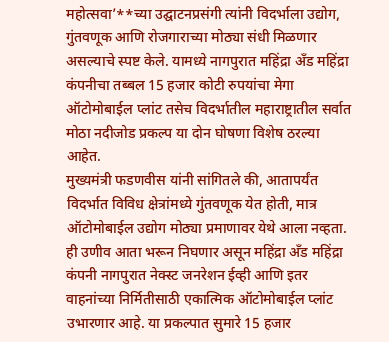महोत्सवा’**च्या उद्घाटनप्रसंगी त्यांनी विदर्भाला उद्योग, गुंतवणूक आणि रोजगाराच्या मोठ्या संधी मिळणार असल्याचे स्पष्ट केले. यामध्ये नागपुरात महिंद्रा अँड महिंद्रा कंपनीचा तब्बल 15 हजार कोटी रुपयांचा मेगा ऑटोमोबाईल प्लांट तसेच विदर्भातील महाराष्ट्रातील सर्वात मोठा नदीजोड प्रकल्प या दोन घोषणा विशेष ठरल्या आहेत.
मुख्यमंत्री फडणवीस यांनी सांगितले की, आतापर्यंत विदर्भात विविध क्षेत्रांमध्ये गुंतवणूक येत होती, मात्र ऑटोमोबाईल उद्योग मोठ्या प्रमाणावर येथे आला नव्हता. ही उणीव आता भरून निघणार असून महिंद्रा अँड महिंद्रा कंपनी नागपुरात नेक्स्ट जनरेशन ईव्ही आणि इतर वाहनांच्या निर्मितीसाठी एकात्मिक ऑटोमोबाईल प्लांट उभारणार आहे. या प्रकल्पात सुमारे 15 हजार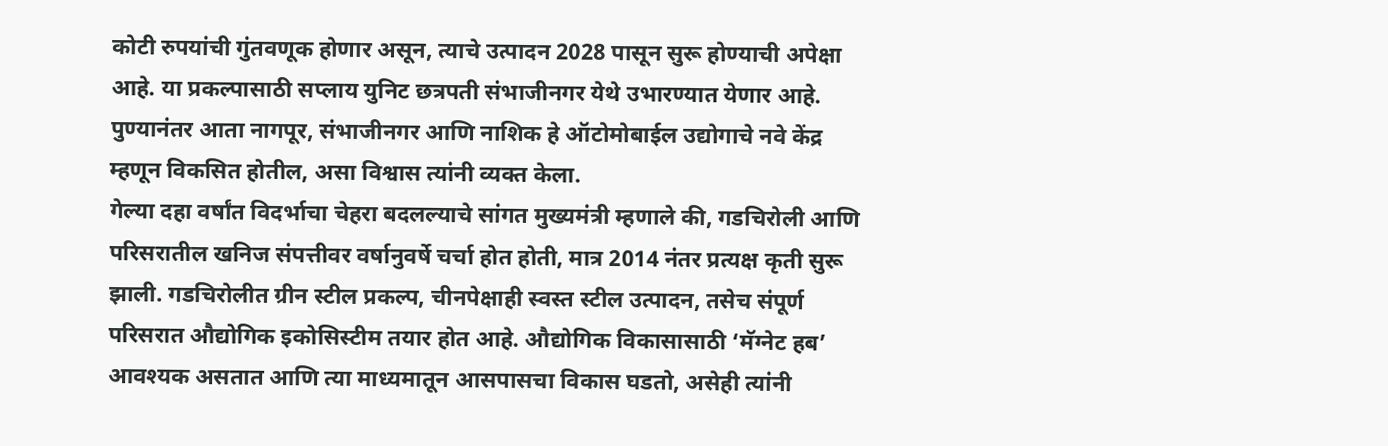कोटी रुपयांची गुंतवणूक होणार असून, त्याचे उत्पादन 2028 पासून सुरू होण्याची अपेक्षा आहे. या प्रकल्पासाठी सप्लाय युनिट छत्रपती संभाजीनगर येथे उभारण्यात येणार आहे. पुण्यानंतर आता नागपूर, संभाजीनगर आणि नाशिक हे ऑटोमोबाईल उद्योगाचे नवे केंद्र म्हणून विकसित होतील, असा विश्वास त्यांनी व्यक्त केला.
गेल्या दहा वर्षांत विदर्भाचा चेहरा बदलल्याचे सांगत मुख्यमंत्री म्हणाले की, गडचिरोली आणि परिसरातील खनिज संपत्तीवर वर्षानुवर्षे चर्चा होत होती, मात्र 2014 नंतर प्रत्यक्ष कृती सुरू झाली. गडचिरोलीत ग्रीन स्टील प्रकल्प, चीनपेक्षाही स्वस्त स्टील उत्पादन, तसेच संपूर्ण परिसरात औद्योगिक इकोसिस्टीम तयार होत आहे. औद्योगिक विकासासाठी ‘मॅग्नेट हब’ आवश्यक असतात आणि त्या माध्यमातून आसपासचा विकास घडतो, असेही त्यांनी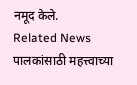नमूद केले.
Related News
पालकांसाठी महत्त्वाच्या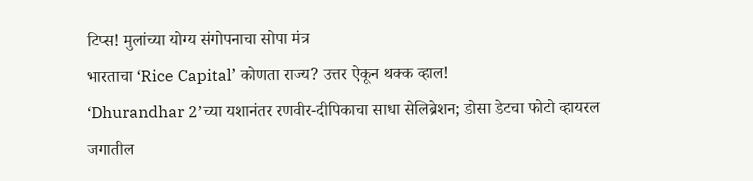टिप्स! मुलांच्या योग्य संगोपनाचा सोपा मंत्र
भारताचा ‘Rice Capital’ कोणता राज्य? उत्तर ऐकून थक्क व्हाल!
‘Dhurandhar 2’च्या यशानंतर रणवीर-दीपिकाचा साधा सेलिब्रेशन; डोसा डेटचा फोटो व्हायरल
जगातील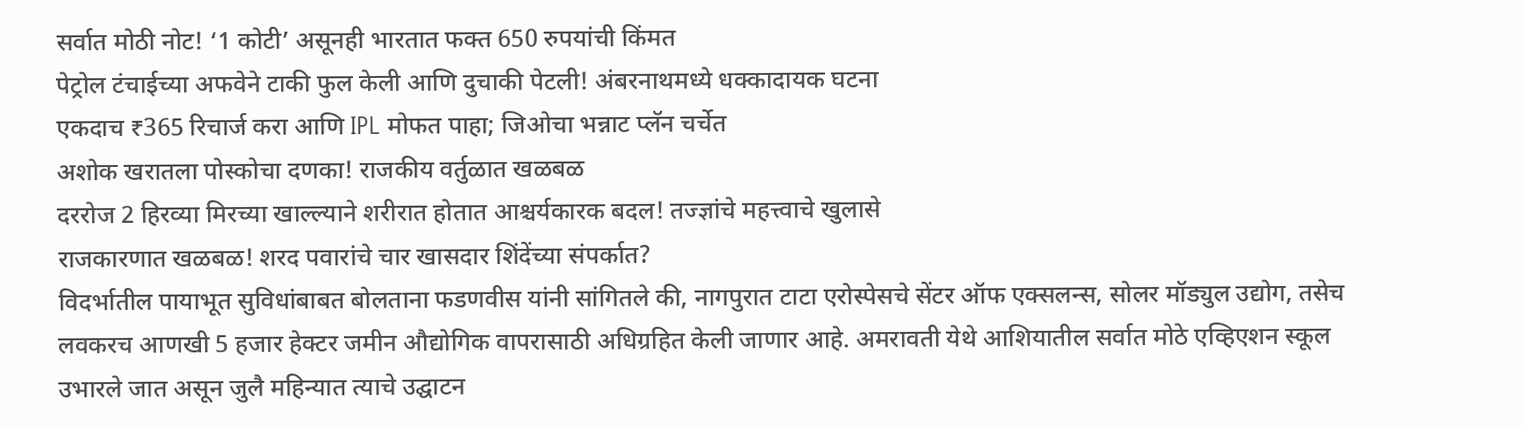सर्वात मोठी नोट! ‘1 कोटी’ असूनही भारतात फक्त 650 रुपयांची किंमत
पेट्रोल टंचाईच्या अफवेने टाकी फुल केली आणि दुचाकी पेटली! अंबरनाथमध्ये धक्कादायक घटना
एकदाच ₹365 रिचार्ज करा आणि IPL मोफत पाहा; जिओचा भन्नाट प्लॅन चर्चेत
अशोक खरातला पोस्कोचा दणका! राजकीय वर्तुळात खळबळ
दररोज 2 हिरव्या मिरच्या खाल्ल्याने शरीरात होतात आश्चर्यकारक बदल! तज्ज्ञांचे महत्त्वाचे खुलासे
राजकारणात खळबळ! शरद पवारांचे चार खासदार शिंदेंच्या संपर्कात?
विदर्भातील पायाभूत सुविधांबाबत बोलताना फडणवीस यांनी सांगितले की, नागपुरात टाटा एरोस्पेसचे सेंटर ऑफ एक्सलन्स, सोलर मॉड्युल उद्योग, तसेच लवकरच आणखी 5 हजार हेक्टर जमीन औद्योगिक वापरासाठी अधिग्रहित केली जाणार आहे. अमरावती येथे आशियातील सर्वात मोठे एव्हिएशन स्कूल उभारले जात असून जुलै महिन्यात त्याचे उद्घाटन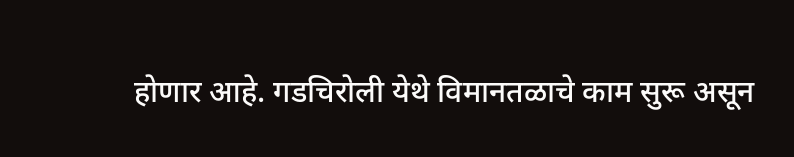होणार आहे. गडचिरोली येथे विमानतळाचे काम सुरू असून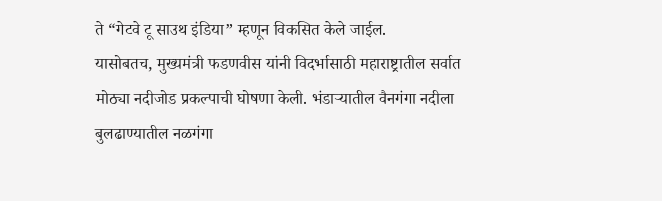ते “गेटवे टू साउथ इंडिया” म्हणून विकसित केले जाईल.
यासोबतच, मुख्यमंत्री फडणवीस यांनी विदर्भासाठी महाराष्ट्रातील सर्वात मोठ्या नदीजोड प्रकल्पाची घोषणा केली. भंडाऱ्यातील वैनगंगा नदीला बुलढाण्यातील नळगंगा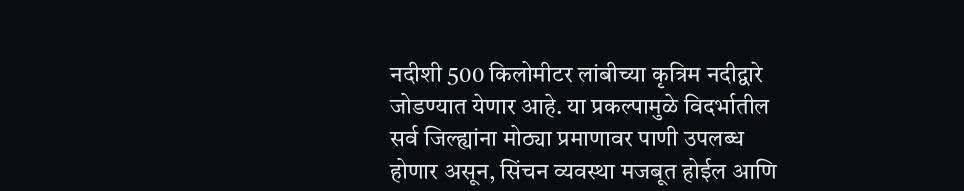नदीशी 500 किलोमीटर लांबीच्या कृत्रिम नदीद्वारे जोडण्यात येणार आहे. या प्रकल्पामुळे विदर्भातील सर्व जिल्ह्यांना मोठ्या प्रमाणावर पाणी उपलब्ध होणार असून, सिंचन व्यवस्था मजबूत होईल आणि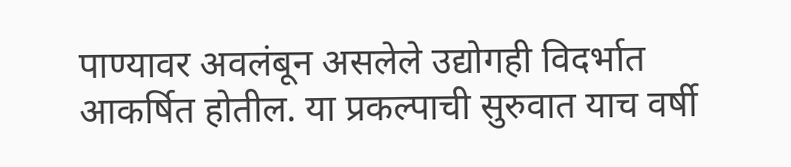पाण्यावर अवलंबून असलेले उद्योगही विदर्भात आकर्षित होतील. या प्रकल्पाची सुरुवात याच वर्षी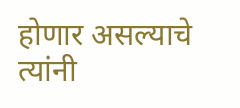होणार असल्याचे त्यांनी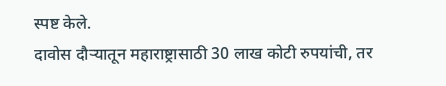स्पष्ट केले.
दावोस दौऱ्यातून महाराष्ट्रासाठी 30 लाख कोटी रुपयांची, तर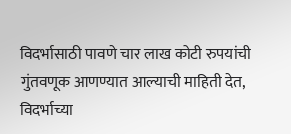विदर्भासाठी पावणे चार लाख कोटी रुपयांची गुंतवणूक आणण्यात आल्याची माहिती देत, विदर्भाच्या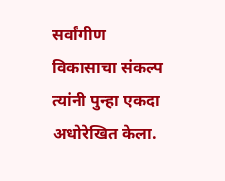सर्वांगीण विकासाचा संकल्प त्यांनी पुन्हा एकदा अधोरेखित केला.